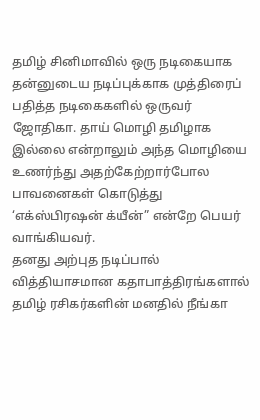தமிழ் சினிமாவில் ஒரு நடிகையாக தன்னுடைய நடிப்புக்காக முத்திரைப் பதித்த நடிகைகளில் ஒருவர் ஜோதிகா. தாய் மொழி தமிழாக இல்லை என்றாலும் அந்த மொழியை உணர்ந்து அதற்கேற்றார்போல பாவனைகள் கொடுத்து ‘எக்ஸ்பிரஷன் க்யீன்” என்றே பெயர் வாங்கியவர்.
தனது அற்புத நடிப்பால் வித்தியாசமான கதாபாத்திரங்களால் தமிழ் ரசிகர்களின் மனதில் நீங்கா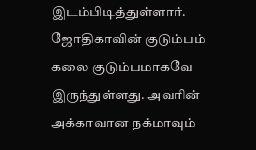இடம்பிடித்துள்ளார். ஜோதிகாவின் குடும்பம் கலை குடும்பமாகவே இருந்துள்ளது. அவரின் அக்காவான நக்மாவும்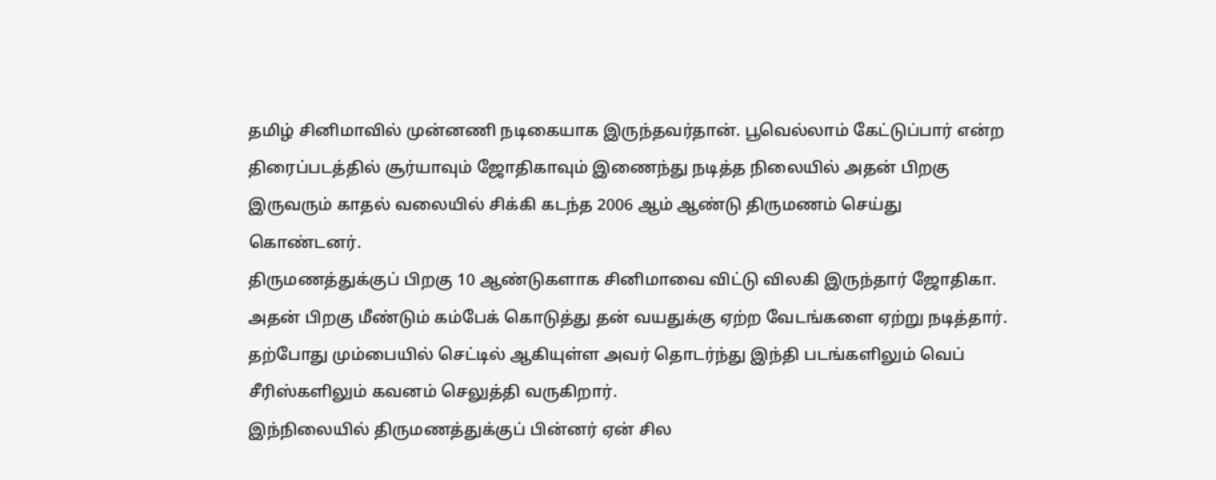தமிழ் சினிமாவில் முன்னணி நடிகையாக இருந்தவர்தான். பூவெல்லாம் கேட்டுப்பார் என்ற திரைப்படத்தில் சூர்யாவும் ஜோதிகாவும் இணைந்து நடித்த நிலையில் அதன் பிறகு இருவரும் காதல் வலையில் சிக்கி கடந்த 2006 ஆம் ஆண்டு திருமணம் செய்து கொண்டனர்.
திருமணத்துக்குப் பிறகு 10 ஆண்டுகளாக சினிமாவை விட்டு விலகி இருந்தார் ஜோதிகா. அதன் பிறகு மீண்டும் கம்பேக் கொடுத்து தன் வயதுக்கு ஏற்ற வேடங்களை ஏற்று நடித்தார். தற்போது மும்பையில் செட்டில் ஆகியுள்ள அவர் தொடர்ந்து இந்தி படங்களிலும் வெப் சீரிஸ்களிலும் கவனம் செலுத்தி வருகிறார்.
இந்நிலையில் திருமணத்துக்குப் பின்னர் ஏன் சில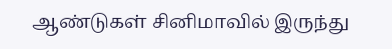ஆண்டுகள் சினிமாவில் இருந்து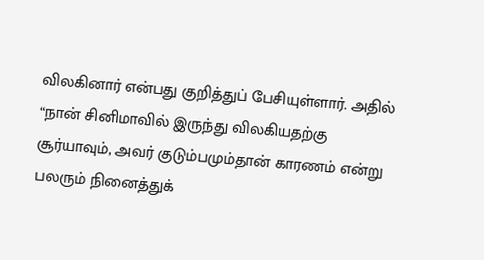விலகினார் என்பது குறித்துப் பேசியுள்ளார். அதில் “நான் சினிமாவில் இருந்து விலகியதற்கு சூர்யாவும், அவர் குடும்பமும்தான் காரணம் என்று பலரும் நினைத்துக்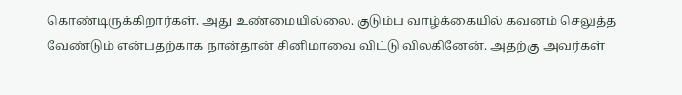கொண்டிருக்கிறார்கள். அது உண்மையில்லை. குடும்ப வாழ்க்கையில் கவனம் செலுத்த வேண்டும் என்பதற்காக நான்தான் சினிமாவை விட்டு விலகினேன். அதற்கு அவர்கள்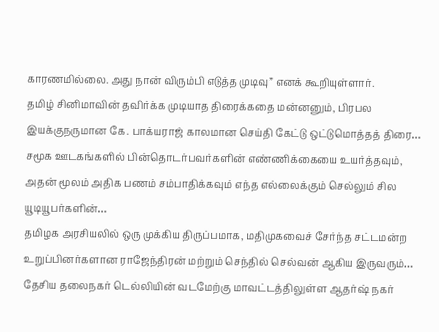காரணமில்லை. அது நான் விரும்பி எடுத்த முடிவு” எனக் கூறியுள்ளார்.
தமிழ் சினிமாவின் தவிர்க்க முடியாத திரைக்கதை மன்னனும், பிரபல இயக்குநருமான கே. பாக்யராஜ் காலமான செய்தி கேட்டு ஒட்டுமொத்தத் திரை…
சமூக ஊடகங்களில் பின்தொடர்பவர்களின் எண்ணிக்கையை உயர்த்தவும், அதன் மூலம் அதிக பணம் சம்பாதிக்கவும் எந்த எல்லைக்கும் செல்லும் சில யூடியூபர்களின்…
தமிழக அரசியலில் ஒரு முக்கிய திருப்பமாக, மதிமுகவைச் சேர்ந்த சட்டமன்ற உறுப்பினர்களான ராஜேந்திரன் மற்றும் செந்தில் செல்வன் ஆகிய இருவரும்…
தேசிய தலைநகர் டெல்லியின் வடமேற்கு மாவட்டத்திலுள்ள ஆதர்ஷ் நகர்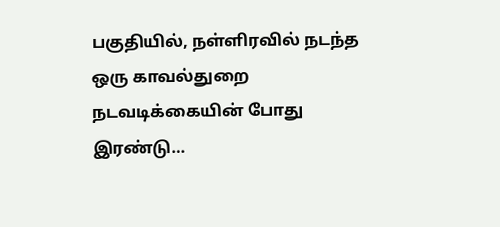பகுதியில், நள்ளிரவில் நடந்த ஒரு காவல்துறை நடவடிக்கையின் போது இரண்டு…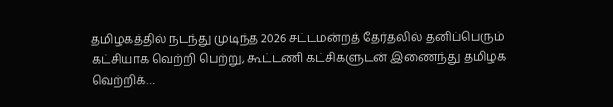தமிழகத்தில் நடந்து முடிந்த 2026 சட்டமன்றத் தேர்தலில் தனிப்பெரும் கட்சியாக வெற்றி பெற்று, கூட்டணி கட்சிகளுடன் இணைந்து தமிழக வெற்றிக்…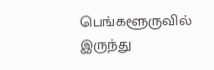பெங்களூருவில் இருந்து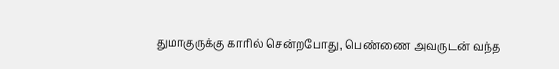துமாகுருக்கு காரில் சென்றபோது, பெண்ணை அவருடன் வந்த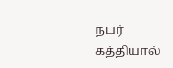நபர் கத்தியால்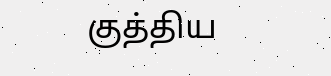குத்திய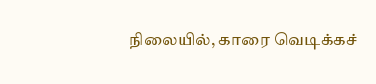நிலையில், காரை வெடிக்கச்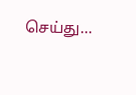செய்து…